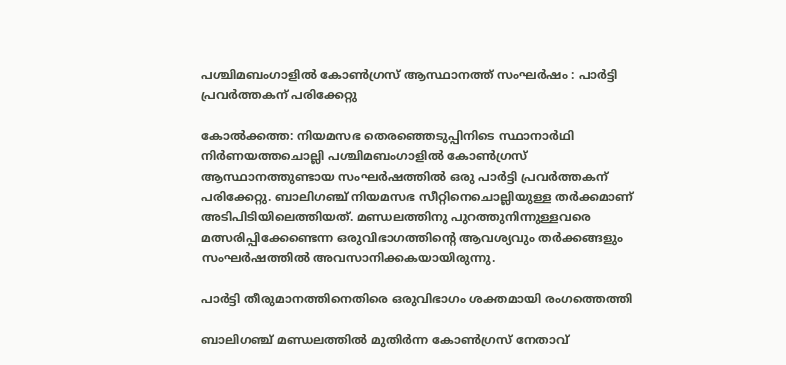പശ്ചിമബംഗാളിൽ കോൺഗ്രസ് ആസ്ഥാനത്ത് സംഘർഷം : പാർട്ടി പ്രവർത്തകന് പരിക്കേറ്റു

കോൽക്കത്ത: നിയമസഭ തെരഞ്ഞെടുപ്പിനിടെ സ്ഥാനാർഥി നിർണയത്തചൊല്ലി പശ്ചിമബംഗാളിൽ കോൺഗ്രസ് ആസ്ഥാനത്തുണ്ടായ സംഘർഷത്തിൽ ഒരു പാർട്ടി പ്രവർത്തകന് പരിക്കേറ്റു. ബാലിഗഞ്ച് നിയമസഭ സീറ്റിനെചൊല്ലിയുള്ള തർക്കമാണ് അടിപിടിയിലെത്തിയത്. മണ്ഡലത്തിനു പുറത്തുനിന്നുള്ളവരെ മത്സരിപ്പിക്കേണ്ടെന്ന ഒരുവിഭാഗത്തിന്‍റെ ആവശ്യവും തർക്കങ്ങളും സംഘർഷത്തിൽ അവസാനിക്കകയായിരുന്നു.

പാർട്ടി തീരുമാനത്തിനെതിരെ ഒരുവിഭാഗം ശക്തമായി രംഗത്തെത്തി

ബാലിഗഞ്ച് മണ്ഡലത്തിൽ മുതിർന്ന കോൺഗ്രസ് നേതാവ്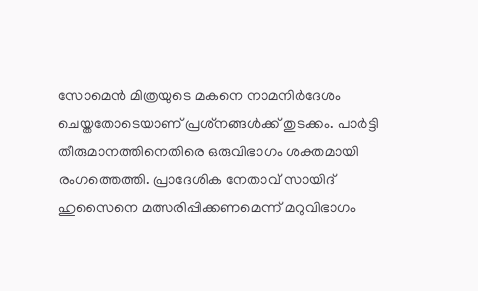സോമെൻ മിത്രയുടെ മകനെ നാമനിർദേശം ചെയ്തതോടെയാണ് പ്രശ്‌നങ്ങൾക്ക് തുടക്കം. പാർട്ടി തീരുമാനത്തിനെതിരെ ഒരുവിഭാഗം ശക്തമായി രംഗത്തെത്തി. പ്രാദേശിക നേതാവ് സായിദ് ഹുസൈനെ മത്സരിപ്പിക്കണമെന്ന് മറുവിഭാഗം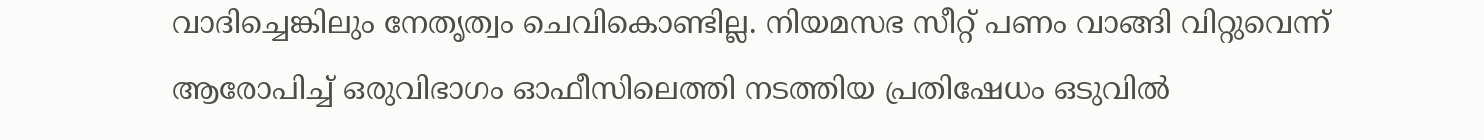വാദിച്ചെങ്കിലും നേതൃത്വം ചെവികൊണ്ടില്ല. നിയമസഭ സീറ്റ് പണം വാങ്ങി വിറ്റുവെന്ന് ആരോപിച്ച് ഒരുവിഭാഗം ഓഫീസിലെത്തി നടത്തിയ പ്രതിഷേധം ഒടുവിൽ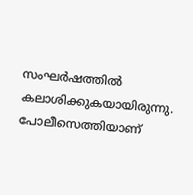സംഘർഷത്തിൽ കലാശിക്കുകയായിരുന്നു. പോലീസെത്തിയാണ്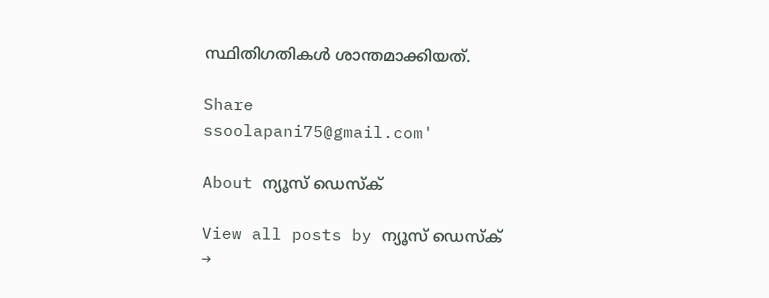സ്ഥിതിഗതികൾ ശാന്തമാക്കിയത്.

Share
ssoolapani75@gmail.com'

About ന്യൂസ് ഡെസ്ക്

View all posts by ന്യൂസ് ഡെസ്ക് →